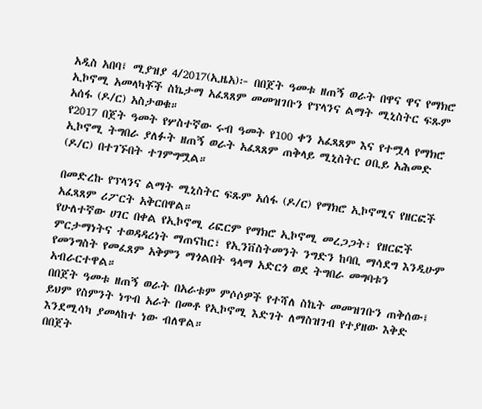አዲስ አበባ፤ ሚያዝያ 4/2017(ኢዜአ)፦ በበጀት ዓመቱ ዘጠኝ ወራት በዋና ዋና የማክሮ ኢኮኖሚ አመላካቾች ስኬታማ አፈጻጸም መመዝገቡን የፕላንና ልማት ሚኒስትር ፍጹም አሰፋ (ዶ/ር) አስታወቁ።
የ2017 በጀት ዓመት የሦስተኛው ሩብ ዓመት የ100 ቀን አፈጻጸም እና የተሟላ የማክሮ ኢኮኖሚ ትግበራ ያለፉት ዘጠኝ ወራት አፈጻጸም ጠቅላይ ሚኒስትር ዐቢይ አሕመድ (ዶ/ር) በተገኙበት ተገምግሟል።

በመድረኩ የፕላንና ልማት ሚኒስትር ፍጹም አሰፋ (ዶ/ር) የማክሮ ኢኮኖሚና የዘርፎች አፈጻጸም ሪፖርት አቅርበዋል።
የሁለተኛው ሀገር በቀል የኢኮኖሚ ሪፎርም የማክሮ ኢኮኖሚ መረጋጋት፣ የዘርፎች ምርታማነትና ተወዳዳሪነት ማጠናከር፣ የኢንቨስትመንት ንግድን ከባቢ ማሳደግ እንዲሁም የመንግስት የመፈጸም አቅምን ማጎልበት ዓላማ አድርጎ ወደ ትግበራ መግባቱን አብራርተዋል።
በበጀት ዓመቱ ዘጠኝ ወራት በአራቱም ምሶሶዎች የተሻለ ስኬት መመዝገቡን ጠቅሰው፤ ይህም የስምንት ነጥብ አራት በመቶ የኢኮኖሚ እድገት ለማስዝገብ የተያዘው እቅድ እንደሚሳካ ያመላከተ ነው ብለዋል።
በበጀት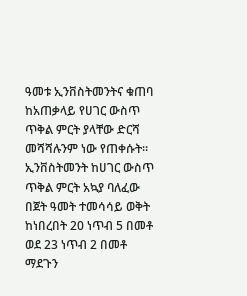ዓመቱ ኢንቨስትመንትና ቁጠባ ከአጠቃላይ የሀገር ውስጥ ጥቅል ምርት ያላቸው ድርሻ መሻሻሉንም ነው የጠቀሱት።
ኢንቨስትመንት ከሀገር ውስጥ ጥቅል ምርት አኳያ ባለፈው በጀት ዓመት ተመሳሳይ ወቅት ከነበረበት 20 ነጥብ 5 በመቶ ወደ 23 ነጥብ 2 በመቶ ማደጉን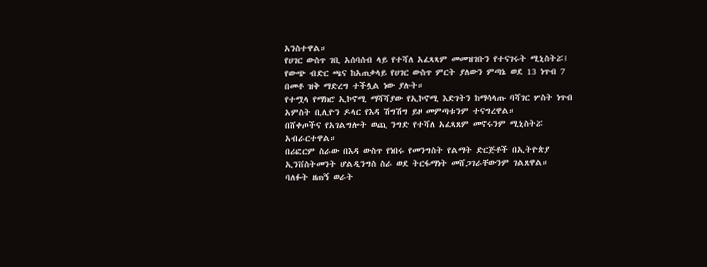አንስተዋል።
የሀገር ውስጥ ገቢ አሰባሰብ ላይ የተሻለ አፈጻጻም መመዝገቡን የተናገሩት ሚኒስትሯ፤ የውጭ ብድር ጫና ከአጠቃላይ የሀገር ውስጥ ምርት ያለውን ምጣኔ ወደ 13 ነጥብ 7 በመቶ ዝቅ ማድረግ ተችሏል ነው ያሉት።
የተሟላ የማክሮ ኢኮኖሚ ማሻሻያው የኢኮኖሚ እድገትን ከማሳላጡ ባሻገር ሦስት ነጥብ አምስት ቢሊዮን ዶላር የእዳ ሽግሽግ ይዞ መምጣቱንም ተናግረዋል።
በሸቀጦችና የአገልግሎት ወጪ ንግድ የተሻለ አፈጻጸም መኖሩንም ሚኒስትሯ አብራርተዋል።
በሪፎርም ስራው በእዳ ውስጥ የነበሩ የመንግስት የልማት ድርጅቶች በኢትዮጵያ ኢንቨስትመንት ሆልዲንግስ ስራ ወደ ትርፋማነት መሸጋገራቸውንም ገልጸዋል።
ባለፉት ዘጠኝ ወራት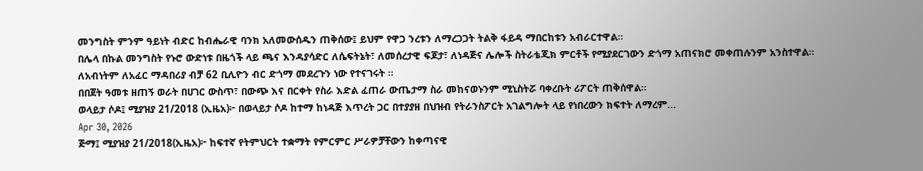መንግስት ምንም ዓይነት ብድር ከብሔራዊ ባንክ አለመውሰዱን ጠቅሰው፤ ይህም የዋጋ ንረቱን ለማረጋጋት ትልቅ ፋይዳ ማበርከቱን አብራርተዋል።
በሌላ በኩል መንግስት የኑሮ ውድነቱ በዜጎች ላይ ጫና እንዳያሳድር ለሴፍትኔት፣ ለመሰረታዊ ፍጆታ፣ ለነዳጅና ሌሎች ስትራቴጂክ ምርቶች የሚያደርገውን ድጎማ አጠናክሮ መቀጠሉንም አንስተዋል።
ለአብነትም ለአፈር ማዳበሪያ ብቻ 62 ቢሊዮን ብር ድጎማ መደረጉን ነው የተናገሩት ።
በበጀት ዓመቱ ዘጠኝ ወራት በሀገር ውስጥ፣ በውጭ እና በርቀት የስራ እድል ፈጠራ ውጤታማ ስራ መከናወኑንም ሚኒስትሯ ባቀረቡት ሪፖርት ጠቅሰዋል።
ወላይታ ሶዶ፤ ሚያዝያ 21/2018 (ኢዜአ)፦ በወላይታ ሶዶ ከተማ ከነዳጅ እጥረት ጋር በተያያዘ በህዝብ የትራንስፖርት አገልግሎት ላይ የነበረውን ክፍተት ለማረም...
Apr 30, 2026
ጅማ፤ ሚያዝያ 21/2018(ኢዜአ)፦ ከፍተኛ የትምህርት ተቋማት የምርምር ሥራዎቻቸውን ከቀጣናዊ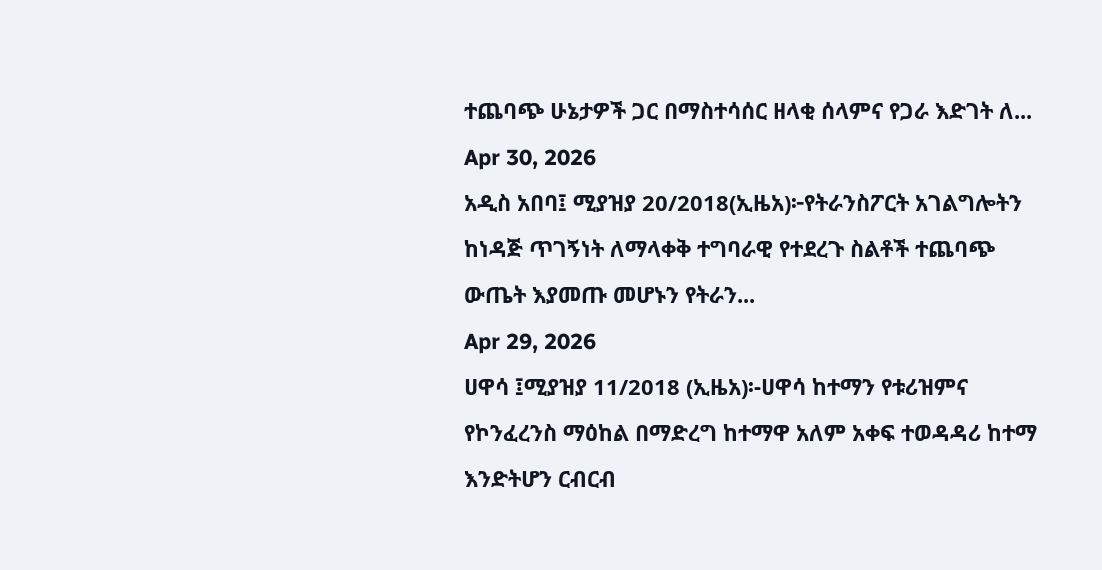ተጨባጭ ሁኔታዎች ጋር በማስተሳሰር ዘላቂ ሰላምና የጋራ እድገት ለ...
Apr 30, 2026
አዲስ አበባ፤ ሚያዝያ 20/2018(ኢዜአ)፦የትራንስፖርት አገልግሎትን ከነዳጅ ጥገኝነት ለማላቀቅ ተግባራዊ የተደረጉ ስልቶች ተጨባጭ ውጤት እያመጡ መሆኑን የትራን...
Apr 29, 2026
ሀዋሳ ፤ሚያዝያ 11/2018 (ኢዜአ)፡-ሀዋሳ ከተማን የቱሪዝምና የኮንፈረንስ ማዕከል በማድረግ ከተማዋ አለም አቀፍ ተወዳዳሪ ከተማ እንድትሆን ርብርብ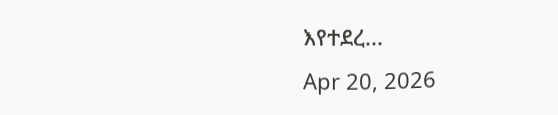እየተደረ...
Apr 20, 2026